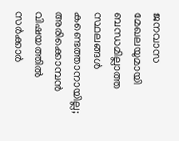ജനവാസ മേഖലയുമായി ബന്ധമില്ലാത്ത സ്ഥലങ്ങള്‍ കണ്ടെത്താനായില്ല; അരിക്കൊമ്പന്‍ വിഷയത്തില്‍ സര്‍ക്കാര്‍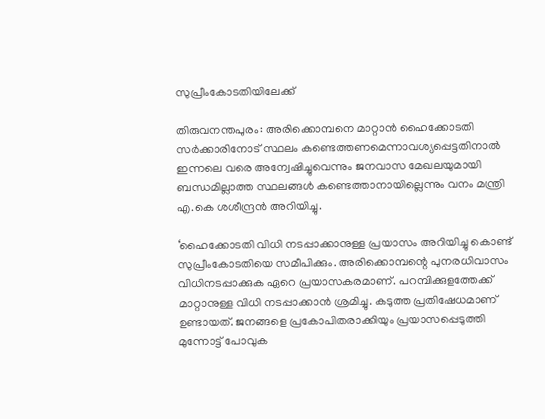സുപ്രീംകോടതിയിലേക്ക്‌

തിരുവനന്തപുരം: അരിക്കൊമ്പനെ മാറ്റാന്‍ ഹൈക്കോടതി സര്‍ക്കാരിനോട് സ്ഥലം കണ്ടെത്തണമെന്നാവശ്യപ്പെട്ടതിനാല്‍ ഇന്നലെ വരെ അന്വേഷിച്ചുവെന്നും ജനവാസ മേഖലയുമായി ബന്ധമില്ലാത്ത സ്ഥലങ്ങള്‍ കണ്ടെത്താനായില്ലെന്നും വനം മന്ത്രി എ.കെ ശശീന്ദ്രന്‍ അറിയിച്ചു.

‘ഹൈക്കോടതി വിധി നടപ്പാക്കാനുള്ള പ്രയാസം അറിയിച്ചു കൊണ്ട് സുപ്രീംകോടതിയെ സമീപിക്കും. അരിക്കൊമ്പന്റെ പുനരധിവാസം വിധിനടപ്പാക്കുക ഏറെ പ്രയാസകരമാണ്. പറമ്പിക്കുളത്തേക്ക് മാറ്റാനുള്ള വിധി നടപ്പാക്കാന്‍ ശ്രമിച്ചു. കടുത്ത പ്രതിഷേധമാണ് ഉണ്ടായത്. ജനങ്ങളെ പ്രകോപിതരാക്കിയും പ്രയാസപ്പെടുത്തി മുന്നോട്ട് പോവുക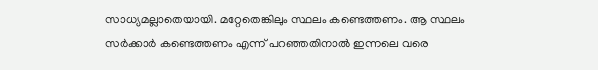സാധ്യമല്ലാതെയായി. മറ്റേതെങ്കിലും സ്ഥലം കണ്ടെത്തണം. ആ സ്ഥലം സര്‍ക്കാര്‍ കണ്ടെത്തണം എന്ന് പറഞ്ഞതിനാല്‍ ഇന്നലെ വരെ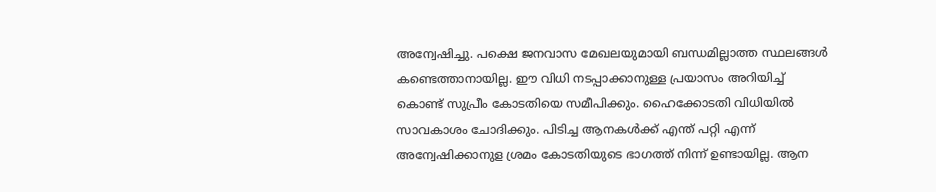അന്വേഷിച്ചു. പക്ഷെ ജനവാസ മേഖലയുമായി ബന്ധമില്ലാത്ത സ്ഥലങ്ങള്‍ കണ്ടെത്താനായില്ല. ഈ വിധി നടപ്പാക്കാനുള്ള പ്രയാസം അറിയിച്ച് കൊണ്ട് സുപ്രീം കോടതിയെ സമീപിക്കും. ഹൈക്കോടതി വിധിയില്‍ സാവകാശം ചോദിക്കും. പിടിച്ച ആനകള്‍ക്ക് എന്ത് പറ്റി എന്ന് അന്വേഷിക്കാനുള ശ്രമം കോടതിയുടെ ഭാഗത്ത് നിന്ന് ഉണ്ടായില്ല. ആന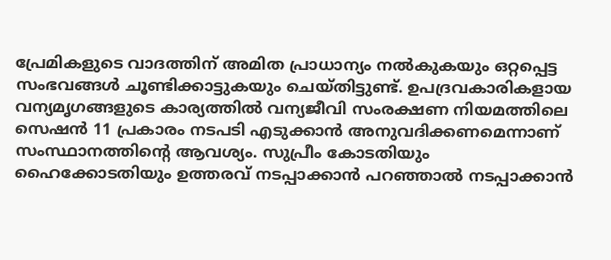പ്രേമികളുടെ വാദത്തിന് അമിത പ്രാധാന്യം നല്‍കുകയും ഒറ്റപ്പെട്ട സംഭവങ്ങള്‍ ചൂണ്ടിക്കാട്ടുകയും ചെയ്തിട്ടുണ്ട്. ഉപദ്രവകാരികളായ വന്യമൃഗങ്ങളുടെ കാര്യത്തില്‍ വന്യജീവി സംരക്ഷണ നിയമത്തിലെ സെഷന്‍ 11 പ്രകാരം നടപടി എടുക്കാന്‍ അനുവദിക്കണമെന്നാണ് സംസ്ഥാനത്തിന്റെ ആവശ്യം. സുപ്രീം കോടതിയും ഹൈക്കോടതിയും ഉത്തരവ് നടപ്പാക്കാന്‍ പറഞ്ഞാല്‍ നടപ്പാക്കാന്‍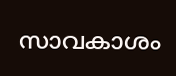സാവകാശം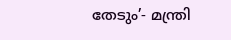തേടും’- മന്ത്രി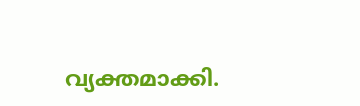വ്യക്തമാക്കി.